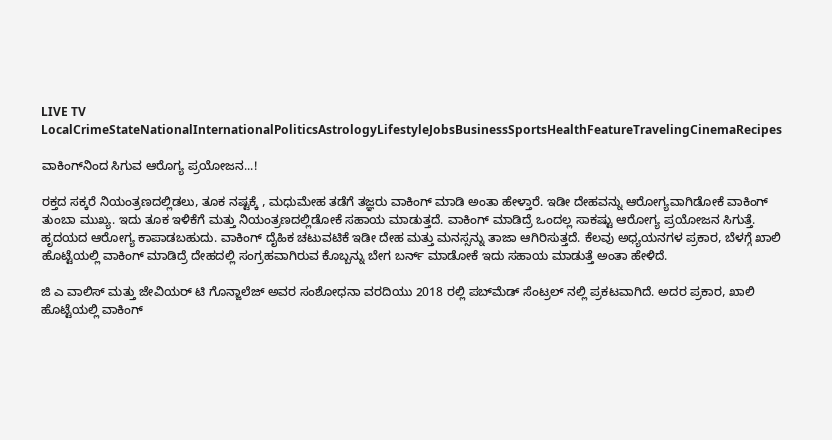LIVE TV LocalCrimeStateNationalInternationalPoliticsAstrologyLifestyleJobsBusinessSportsHealthFeatureTravelingCinemaRecipes

ವಾಕಿಂಗ್‌ನಿಂದ ಸಿಗುವ ಆರೊಗ್ಯ ಪ್ರಯೋಜನ...!

ರಕ್ತದ ಸಕ್ಕರೆ ನಿಯಂತ್ರಣದಲ್ಲಿಡಲು, ತೂಕ ನಷ್ಟಕ್ಕೆ , ಮಧುಮೇಹ ತಡೆಗೆ ತಜ್ಞರು ವಾಕಿಂಗ್ ಮಾಡಿ ಅಂತಾ ಹೇಳ್ತಾರೆ. ಇಡೀ ದೇಹವನ್ನು ಆರೋಗ್ಯವಾಗಿಡೋಕೆ ವಾಕಿಂಗ್ ತುಂಬಾ ಮುಖ್ಯ. ಇದು ತೂಕ ಇಳಿಕೆಗೆ ಮತ್ತು ನಿಯಂತ್ರಣದಲ್ಲಿಡೋಕೆ ಸಹಾಯ ಮಾಡುತ್ತದೆ. ವಾಕಿಂಗ್ ಮಾಡಿದ್ರೆ ಒಂದಲ್ಲ ಸಾಕಷ್ಟು ಆರೋಗ್ಯ ಪ್ರಯೋಜನ ಸಿಗುತ್ತೆ. ಹೃದಯದ ಆರೋಗ್ಯ ಕಾಪಾಡಬಹುದು. ವಾಕಿಂಗ್ ದೈಹಿಕ ಚಟುವಟಿಕೆ ಇಡೀ ದೇಹ ಮತ್ತು ಮನಸ್ಸನ್ನು ತಾಜಾ ಆಗಿರಿಸುತ್ತದೆ. ಕೆಲವು ಅಧ್ಯಯನಗಳ ಪ್ರಕಾರ, ಬೆಳಗ್ಗೆ ಖಾಲಿ ಹೊಟ್ಟೆಯಲ್ಲಿ ವಾಕಿಂಗ್ ಮಾಡಿದ್ರೆ ದೇಹದಲ್ಲಿ ಸಂಗ್ರಹವಾಗಿರುವ ಕೊಬ್ಬನ್ನು ಬೇಗ ಬರ್ನ್ ಮಾಡೋಕೆ ಇದು ಸಹಾಯ ಮಾಡುತ್ತೆ ಅಂತಾ ಹೇಳಿದೆ.

ಜಿ ಎ ವಾಲಿಸ್ ಮತ್ತು ಜೇವಿಯರ್ ಟಿ ಗೊನ್ಜಾಲೆಜ್ ಅವರ ಸಂಶೋಧನಾ ವರದಿಯು 2018 ರಲ್ಲಿ ಪಬ್‌ಮೆಡ್ ಸೆಂಟ್ರಲ್‌ ನಲ್ಲಿ ಪ್ರಕಟವಾಗಿದೆ. ಅದರ ಪ್ರಕಾರ, ಖಾಲಿ ಹೊಟ್ಟೆಯಲ್ಲಿ ವಾಕಿಂಗ್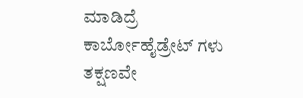ಮಾಡಿದ್ರೆ ಕಾರ್ಬೋಹೈಡ್ರೇಟ್‌ ಗಳು ತಕ್ಷಣವೇ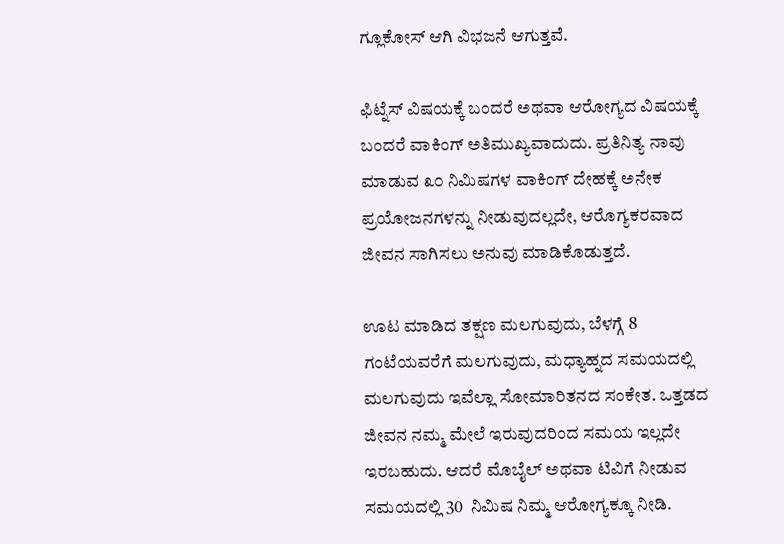ಗ್ಲೂಕೋಸ್‌ ಆಗಿ ವಿಭಜನೆ ಆಗುತ್ತವೆ.

ಫಿಟ್ನೆಸ್ ವಿಷಯಕ್ಕೆ ಬಂದರೆ ಅಥವಾ ಆರೋಗ್ಯದ ವಿಷಯಕ್ಕೆ ಬಂದರೆ ವಾಕಿಂಗ್ ಅತಿಮುಖ್ಯವಾದುದು. ಪ್ರತಿನಿತ್ಯ ನಾವು ಮಾಡುವ ೩೦ ನಿಮಿಷಗಳ ವಾಕಿಂಗ್ ದೇಹಕ್ಕೆ ಅನೇಕ ಪ್ರಯೋಜನಗಳನ್ನು ನೀಡುವುದಲ್ಲದೇ, ಆರೊಗ್ಯಕರವಾದ ಜೀವನ ಸಾಗಿಸಲು ಅನುವು ಮಾಡಿಕೊಡುತ್ತದೆ.

ಊಟ ಮಾಡಿದ ತಕ್ಷಣ ಮಲಗುವುದು, ಬೆಳಗ್ಗೆ 8  ಗಂಟೆಯವರೆಗೆ ಮಲಗುವುದು, ಮಧ್ಯಾಹ್ನದ ಸಮಯದಲ್ಲಿ ಮಲಗುವುದು ಇವೆಲ್ಲಾ ಸೋಮಾರಿತನದ ಸಂಕೇತ. ಒತ್ತಡದ ಜೀವನ ನಮ್ಮ ಮೇಲೆ ಇರುವುದರಿಂದ ಸಮಯ ಇಲ್ಲದೇ ಇರಬಹುದು. ಆದರೆ ಮೊಬೈಲ್ ಅಥವಾ ಟಿವಿಗೆ ನೀಡುವ ಸಮಯದಲ್ಲಿ 30  ನಿಮಿಷ ನಿಮ್ಮ ಆರೋಗ್ಯಕ್ಕೂ ನೀಡಿ.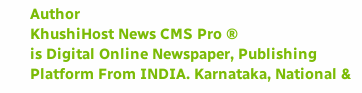Author
KhushiHost News CMS Pro ®
is Digital Online Newspaper, Publishing Platform From INDIA. Karnataka, National &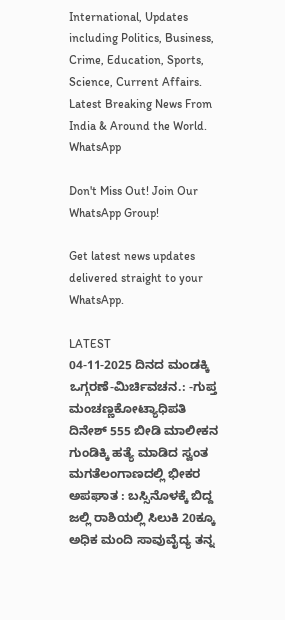International, Updates including Politics, Business, Crime, Education, Sports, Science, Current Affairs. Latest Breaking News From India & Around the World.
WhatsApp

Don't Miss Out! Join Our WhatsApp Group!

Get latest news updates delivered straight to your WhatsApp.

LATEST
04-11-2025 ದಿನದ ಮಂಡಕ್ಕಿ ಒಗ್ಗರಣೆ-ಮಿರ್ಚಿವಚನ.: -ಗುಪ್ತ ಮಂಚಣ್ಣಕೋಟ್ಯಾಧಿಪತಿ ದಿನೇಶ್ 555 ಬೀಡಿ ಮಾಲೀಕನ ಗುಂಡಿಕ್ಕಿ ಹತ್ಯೆ ಮಾಡಿದ ಸ್ವಂತ ಮಗತೆಲಂಗಾಣದಲ್ಲಿ ಭೀಕರ ಅಪಘಾತ : ಬಸ್ಸಿನೊಳಕ್ಕೆ ಬಿದ್ದ ಜಲ್ಲಿ ರಾಶಿಯಲ್ಲಿ ಸಿಲುಕಿ 20ಕ್ಕೂ ಅಧಿಕ ಮಂದಿ ಸಾವುವೈದ್ಯ ತನ್ನ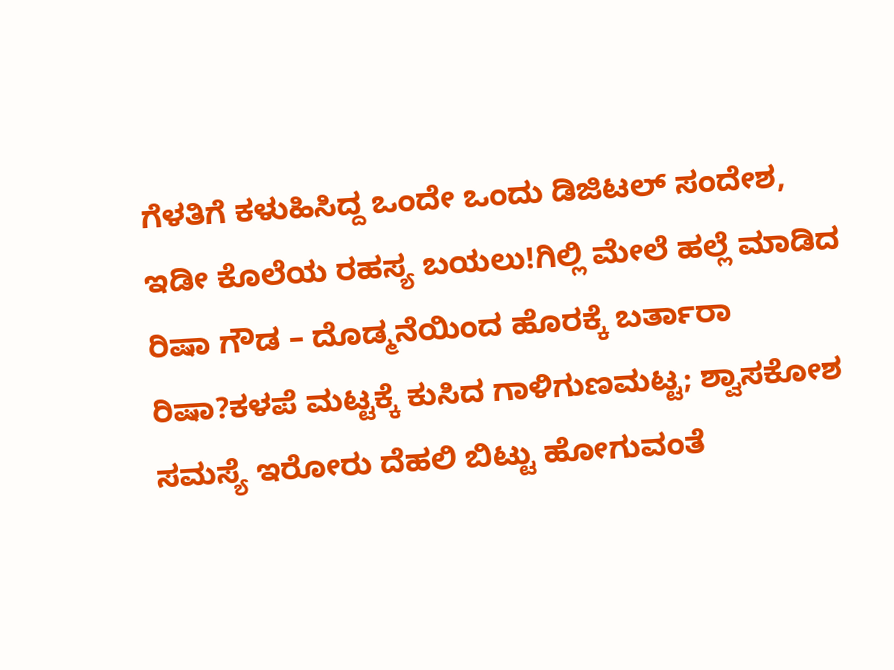ಗೆಳತಿಗೆ ಕಳುಹಿಸಿದ್ದ ಒಂದೇ ಒಂದು ಡಿಜಿಟಲ್ ಸಂದೇಶ, ಇಡೀ ಕೊಲೆಯ ರಹಸ್ಯ ಬಯಲು!ಗಿಲ್ಲಿ ಮೇಲೆ ಹಲ್ಲೆ ಮಾಡಿದ ರಿಷಾ ಗೌಡ – ದೊಡ್ಮನೆಯಿಂದ ಹೊರಕ್ಕೆ ಬರ್ತಾರಾ ರಿಷಾ?ಕಳಪೆ ಮಟ್ಟಕ್ಕೆ ಕುಸಿದ ಗಾಳಿಗುಣಮಟ್ಟ; ಶ್ವಾಸಕೋಶ ಸಮಸ್ಯೆ ಇರೋರು ದೆಹಲಿ ಬಿಟ್ಟು ಹೋಗುವಂತೆ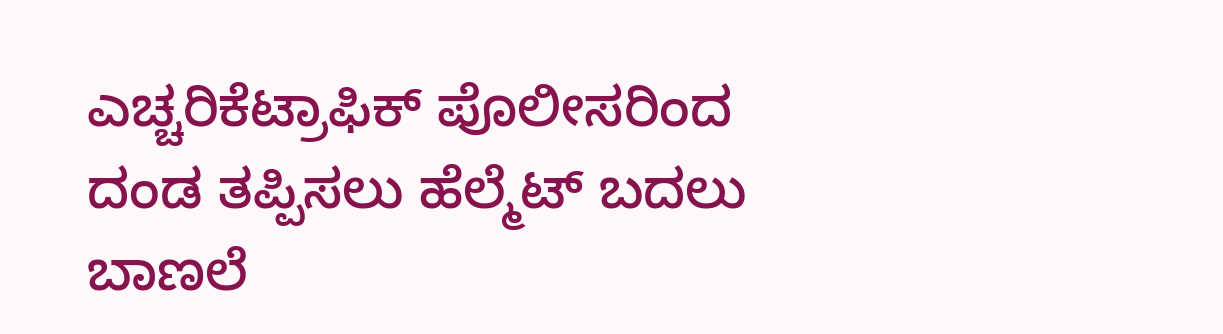ಎಚ್ಚರಿಕೆಟ್ರಾಫಿಕ್ ಪೊಲೀಸರಿಂದ ದಂಡ ತಪ್ಪಿಸಲು ಹೆಲ್ಮೆಟ್ ಬದಲು ಬಾಣಲೆ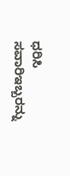ಧರಿಸಿ ಸವಾರಿಇಬ್ಬರನ್ನು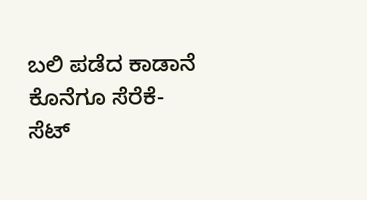ಬಲಿ ಪಡೆದ ಕಾಡಾನೆ ಕೊನೆಗೂ ಸೆರೆಕೆ- ಸೆಟ್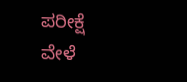ಪರೀಕ್ಷೆ ವೇಳೆ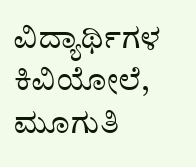ವಿದ್ಯಾರ್ಥಿಗಳ ಕಿವಿಯೋಲೆ, ಮೂಗುತಿ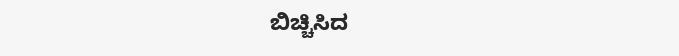ಬಿಚ್ಚಿಸಿದ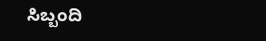ಸಿಬ್ಬಂದಿ